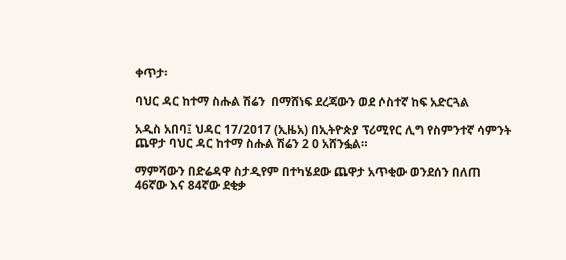ቀጥታ፡

ባህር ዳር ከተማ ስሑል ሽሬን  በማሸነፍ ደረጃውን ወደ ሶስተኛ ከፍ አድርጓል

አዲስ አበባ፤ ህዳር 17/2017 (ኢዜአ) በኢትዮጵያ ፕሪሚየር ሊግ የስምንተኛ ሳምንት ጨዋታ ባህር ዳር ከተማ ስሑል ሽሬን 2 0 አሸንፏል።

ማምሻውን በድሬዳዋ ስታዲየም በተካሄደው ጨዋታ አጥቂው ወንደሰን በለጠ 46ኛው እና 84ኛው ደቂቃ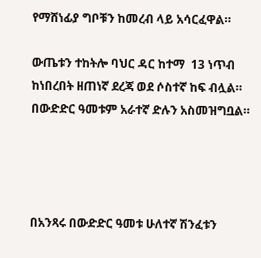የማሸነፊያ ግቦቹን ከመረብ ላይ አሳርፈዋል።

ውጤቱን ተከትሎ ባህር ዳር ከተማ  13 ነጥብ ከነበረበት ዘጠነኛ ደረጃ ወደ ሶስተኛ ከፍ ብሏል። በውድድር ዓመቱም አራተኛ ድሉን አስመዝግቧል።




በአንጻሩ በውድድር ዓመቱ ሁለተኛ ሽንፈቱን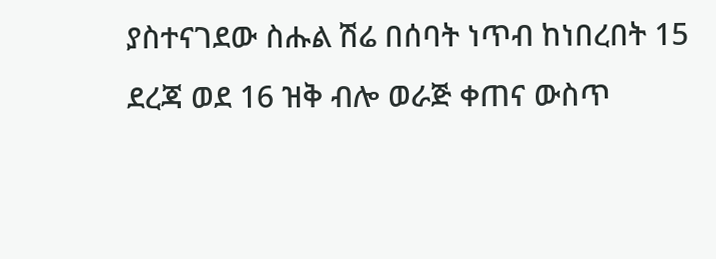ያስተናገደው ስሑል ሽሬ በሰባት ነጥብ ከነበረበት 15 ደረጃ ወደ 16 ዝቅ ብሎ ወራጅ ቀጠና ውስጥ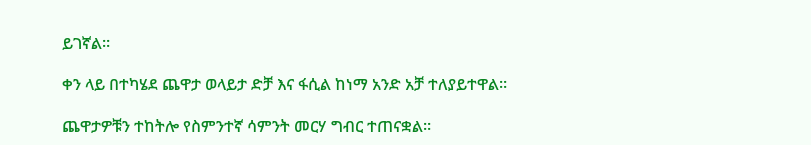ይገኛል።

ቀን ላይ በተካሄደ ጨዋታ ወላይታ ድቻ እና ፋሲል ከነማ አንድ አቻ ተለያይተዋል።

ጨዋታዎቹን ተከትሎ የስምንተኛ ሳምንት መርሃ ግብር ተጠናቋል።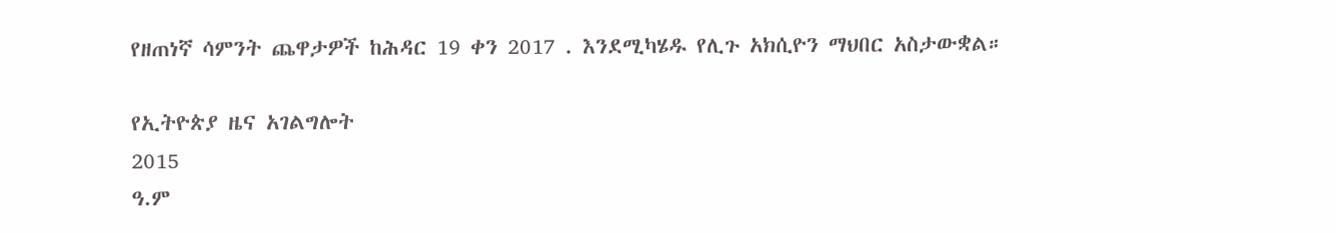የዘጠነኛ ሳምንት ጨዋታዎች ከሕዳር 19 ቀን 2017 . እንደሚካሄዱ የሊጉ አክሲዮን ማህበር አስታውቋል።

የኢትዮጵያ ዜና አገልግሎት
2015
ዓ.ም